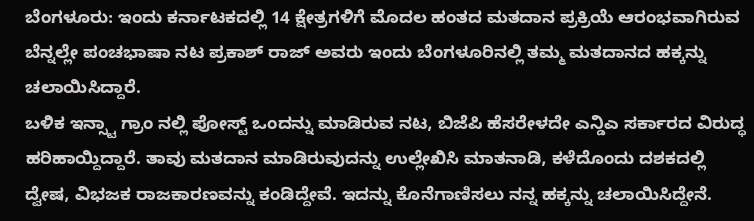ಬೆಂಗಳೂರು: ಇಂದು ಕರ್ನಾಟಕದಲ್ಲಿ 14 ಕ್ಷೇತ್ರಗಳಿಗೆ ಮೊದಲ ಹಂತದ ಮತದಾನ ಪ್ರಕ್ರಿಯೆ ಆರಂಭವಾಗಿರುವ ಬೆನ್ನಲ್ಲೇ ಪಂಚಭಾಷಾ ನಟ ಪ್ರಕಾಶ್ ರಾಜ್ ಅವರು ಇಂದು ಬೆಂಗಳೂರಿನಲ್ಲಿ ತಮ್ಮ ಮತದಾನದ ಹಕ್ಕನ್ನು ಚಲಾಯಿಸಿದ್ದಾರೆ.
ಬಳಿಕ ಇನ್ಸ್ಟಾ ಗ್ರಾಂ ನಲ್ಲಿ ಪೋಸ್ಟ್ ಒಂದನ್ನು ಮಾಡಿರುವ ನಟ, ಬಿಜೆಪಿ ಹೆಸರೇಳದೇ ಎನ್ಡಿಎ ಸರ್ಕಾರದ ವಿರುದ್ಧ ಹರಿಹಾಯ್ದಿದ್ದಾರೆ. ತಾವು ಮತದಾನ ಮಾಡಿರುವುದನ್ನು ಉಲ್ಲೇಖಿಸಿ ಮಾತನಾಡಿ, ಕಳೆದೊಂದು ದಶಕದಲ್ಲಿ ದ್ವೇಷ, ವಿಭಜಕ ರಾಜಕಾರಣವನ್ನು ಕಂಡಿದ್ದೇವೆ. ಇದನ್ನು ಕೊನೆಗಾಣಿಸಲು ನನ್ನ ಹಕ್ಕನ್ನು ಚಲಾಯಿಸಿದ್ದೇನೆ.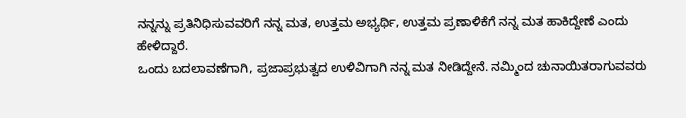ನನ್ನನ್ನು ಪ್ರತಿನಿಧಿಸುವವರಿಗೆ ನನ್ನ ಮತ, ಉತ್ತಮ ಅಭ್ಯರ್ಥಿ, ಉತ್ತಮ ಪ್ರಣಾಳಿಕೆಗೆ ನನ್ನ ಮತ ಹಾಕಿದ್ದೇಣೆ ಎಂದು ಹೇಳಿದ್ದಾರೆ.
ಒಂದು ಬದಲಾವಣೆಗಾಗಿ, ಪ್ರಜಾಪ್ರಭುತ್ವದ ಉಳಿವಿಗಾಗಿ ನನ್ನ ಮತ ನೀಡಿದ್ದೇನೆ. ನಮ್ಮಿಂದ ಚುನಾಯಿತರಾಗುವವರು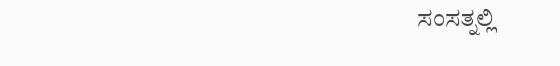ಸಂಸತ್ನಲ್ಲಿ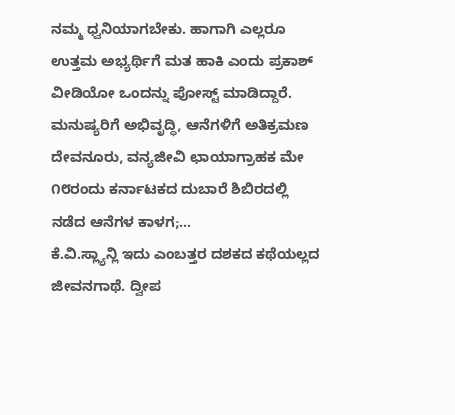ನಮ್ಮ ಧ್ವನಿಯಾಗಬೇಕು. ಹಾಗಾಗಿ ಎಲ್ಲರೂ ಉತ್ತಮ ಅಭ್ಯರ್ಥಿಗೆ ಮತ ಹಾಕಿ ಎಂದು ಪ್ರಕಾಶ್ ವೀಡಿಯೋ ಒಂದನ್ನು ಪೋಸ್ಟ್ ಮಾಡಿದ್ದಾರೆ.
ಮನುಷ್ಯರಿಗೆ ಅಭಿವೃದ್ಧಿ, ಆನೆಗಳಿಗೆ ಅತಿಕ್ರಮಣ ದೇವನೂರು, ವನ್ಯಜೀವಿ ಛಾಯಾಗ್ರಾಹಕ ಮೇ ೧೮ರಂದು ಕರ್ನಾಟಕದ ದುಬಾರೆ ಶಿಬಿರದಲ್ಲಿ ನಡೆದ ಆನೆಗಳ ಕಾಳಗ;…
ಕೆ.ವಿ.ಸ್ಲ್ಯಾನ್ಲಿ ಇದು ಎಂಬತ್ತರ ದಶಕದ ಕಥೆಯಲ್ಲದ ಜೀವನಗಾಥೆ. ದ್ವೀಪ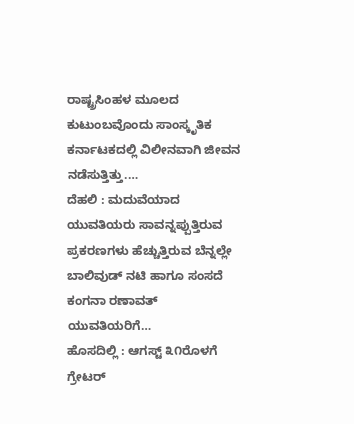ರಾಷ್ಟ್ರಸಿಂಹಳ ಮೂಲದ ಕುಟುಂಬವೊಂದು ಸಾಂಸ್ಕೃತಿಕ ಕರ್ನಾಟಕದಲ್ಲಿ ವಿಲೀನವಾಗಿ ಜೀವನ ನಡೆಸುತ್ತಿತ್ತು.…
ದೆಹಲಿ : ಮದುವೆಯಾದ ಯುವತಿಯರು ಸಾವನ್ನಪ್ಪುತ್ತಿರುವ ಪ್ರಕರಣಗಳು ಹೆಚ್ಚುತ್ತಿರುವ ಬೆನ್ನಲ್ಲೇ ಬಾಲಿವುಡ್ ನಟಿ ಹಾಗೂ ಸಂಸದೆ ಕಂಗನಾ ರಣಾವತ್ ಯುವತಿಯರಿಗೆ…
ಹೊಸದಿಲ್ಲಿ : ಆಗಸ್ಟ್ ೩೧ರೊಳಗೆ ಗ್ರೇಟರ್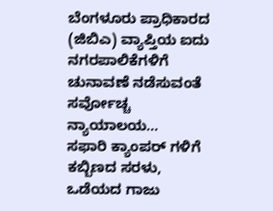ಬೆಂಗಳೂರು ಪ್ರಾಧಿಕಾರದ (ಜಿಬಿಎ) ವ್ಯಾಪ್ತಿಯ ಐದು ನಗರಪಾಲಿಕೆಗಳಿಗೆ ಚುನಾವಣೆ ನಡೆಸುವಂತೆ ಸರ್ವೋಚ್ಚ ನ್ಯಾಯಾಲಯ…
ಸಫಾರಿ ಕ್ಯಾಂಪರ್ ಗಳಿಗೆ ಕಬ್ಬಿಣದ ಸರಳು, ಒಡೆಯದ ಗಾಜು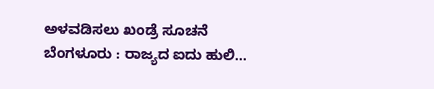ಅಳವಡಿಸಲು ಖಂಡ್ರೆ ಸೂಚನೆ ಬೆಂಗಳೂರು : ರಾಜ್ಯದ ಐದು ಹುಲಿ…